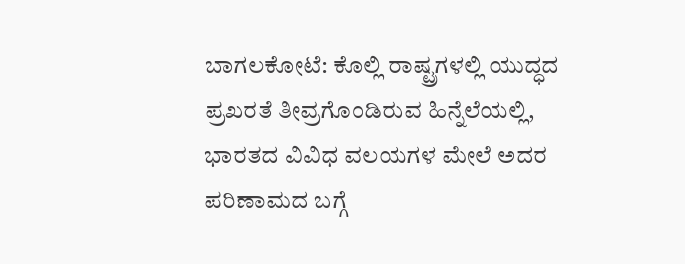ಬಾಗಲಕೋಟೆ: ಕೊಲ್ಲಿ ರಾಷ್ಟ್ರಗಳಲ್ಲಿ ಯುದ್ಧದ ಪ್ರಖರತೆ ತೀವ್ರಗೊಂಡಿರುವ ಹಿನ್ನೆಲೆಯಲ್ಲಿ, ಭಾರತದ ವಿವಿಧ ವಲಯಗಳ ಮೇಲೆ ಅದರ ಪರಿಣಾಮದ ಬಗ್ಗೆ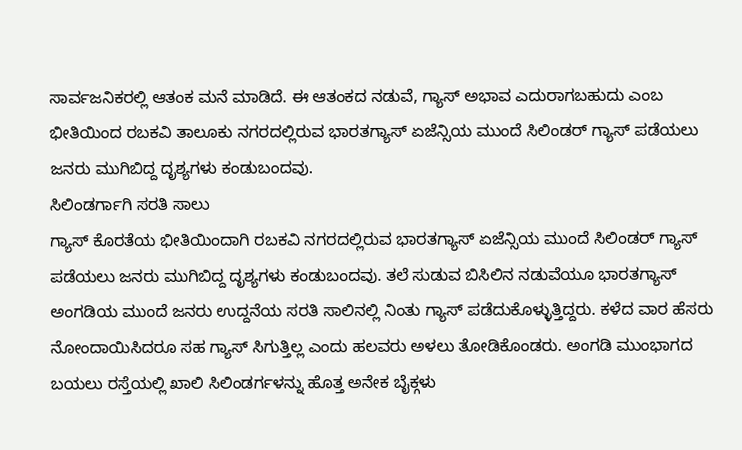ಸಾರ್ವಜನಿಕರಲ್ಲಿ ಆತಂಕ ಮನೆ ಮಾಡಿದೆ. ಈ ಆತಂಕದ ನಡುವೆ, ಗ್ಯಾಸ್ ಅಭಾವ ಎದುರಾಗಬಹುದು ಎಂಬ ಭೀತಿಯಿಂದ ರಬಕವಿ ತಾಲೂಕು ನಗರದಲ್ಲಿರುವ ಭಾರತಗ್ಯಾಸ್ ಏಜೆನ್ಸಿಯ ಮುಂದೆ ಸಿಲಿಂಡರ್ ಗ್ಯಾಸ್ ಪಡೆಯಲು ಜನರು ಮುಗಿಬಿದ್ದ ದೃಶ್ಯಗಳು ಕಂಡುಬಂದವು.
ಸಿಲಿಂಡರ್ಗಾಗಿ ಸರತಿ ಸಾಲು
ಗ್ಯಾಸ್ ಕೊರತೆಯ ಭೀತಿಯಿಂದಾಗಿ ರಬಕವಿ ನಗರದಲ್ಲಿರುವ ಭಾರತಗ್ಯಾಸ್ ಏಜೆನ್ಸಿಯ ಮುಂದೆ ಸಿಲಿಂಡರ್ ಗ್ಯಾಸ್ ಪಡೆಯಲು ಜನರು ಮುಗಿಬಿದ್ದ ದೃಶ್ಯಗಳು ಕಂಡುಬಂದವು. ತಲೆ ಸುಡುವ ಬಿಸಿಲಿನ ನಡುವೆಯೂ ಭಾರತಗ್ಯಾಸ್ ಅಂಗಡಿಯ ಮುಂದೆ ಜನರು ಉದ್ದನೆಯ ಸರತಿ ಸಾಲಿನಲ್ಲಿ ನಿಂತು ಗ್ಯಾಸ್ ಪಡೆದುಕೊಳ್ಳುತ್ತಿದ್ದರು. ಕಳೆದ ವಾರ ಹೆಸರು ನೋಂದಾಯಿಸಿದರೂ ಸಹ ಗ್ಯಾಸ್ ಸಿಗುತ್ತಿಲ್ಲ ಎಂದು ಹಲವರು ಅಳಲು ತೋಡಿಕೊಂಡರು. ಅಂಗಡಿ ಮುಂಭಾಗದ ಬಯಲು ರಸ್ತೆಯಲ್ಲಿ ಖಾಲಿ ಸಿಲಿಂಡರ್ಗಳನ್ನು ಹೊತ್ತ ಅನೇಕ ಬೈಕ್ಗಳು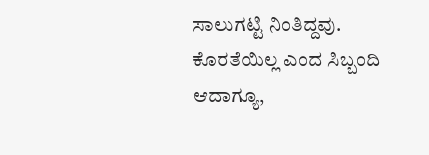ಸಾಲುಗಟ್ಟಿ ನಿಂತಿದ್ದವು.
ಕೊರತೆಯಿಲ್ಲ ಎಂದ ಸಿಬ್ಬಂದಿ
ಆದಾಗ್ಯೂ,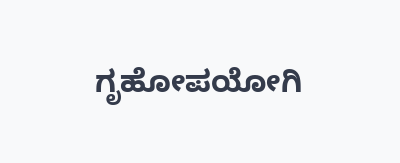ಗೃಹೋಪಯೋಗಿ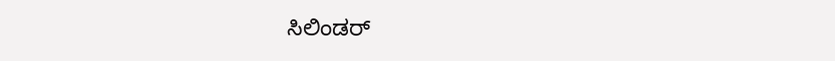ಸಿಲಿಂಡರ್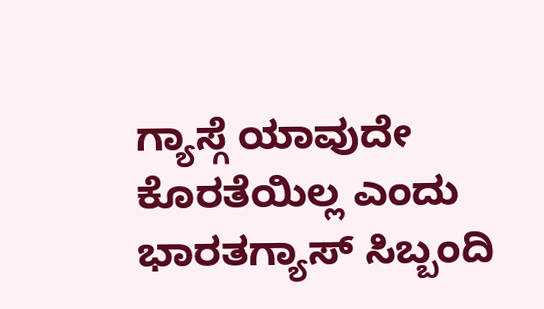ಗ್ಯಾಸ್ಗೆ ಯಾವುದೇ ಕೊರತೆಯಿಲ್ಲ ಎಂದು ಭಾರತಗ್ಯಾಸ್ ಸಿಬ್ಬಂದಿ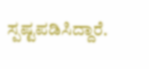ಸ್ಪಷ್ಟಪಡಿಸಿದ್ದಾರೆ.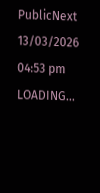PublicNext
13/03/2026 04:53 pm
LOADING...